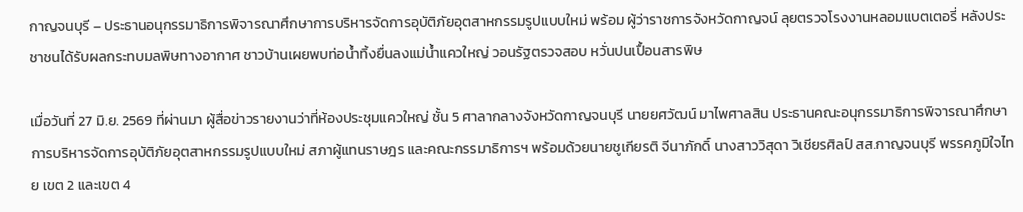กาญจนบุรี – ประธานอนุกรรมาธิการพิจารณาศึกษาการบริหารจัดการอุบัติภัยอุตสาหกรรมรูปแบบใหม่ พร้อม ผู้ว่าราชการจังหวัดกาญจน์ ลุยตรวจโรงงานหลอมแบตเตอรี่ หลังประชาชนได้รับผลกระทบมลพิษทางอากาศ ชาวบ้านเผยพบท่อน้ำทิ้งยื่นลงแม่น้ำแควใหญ่ วอนรัฐตรวจสอบ หวั่นปนเปื้อนสารพิษ

เมื่อวันที่ 27 มิ.ย. 2569 ที่ผ่านมา ผู้สื่อข่าวรายงานว่าที่ห้องประชุมแควใหญ่ ชั้น 5 ศาลากลางจังหวัดกาญจนบุรี นายยศวัฒน์ มาไพศาลสิน ประธานคณะอนุกรรมาธิการพิจารณาศึกษาการบริหารจัดการอุบัติภัยอุตสาหกรรมรูปแบบใหม่ สภาผู้แทนราษฎร และคณะกรรมาธิการฯ พร้อมด้วยนายชูเกียรติ จีนาภักดิ์ นางสาววิสุดา วิเชียรศิลป์ สส.กาญจนบุรี พรรคภูมิใจไทย เขต 2 และเขต 4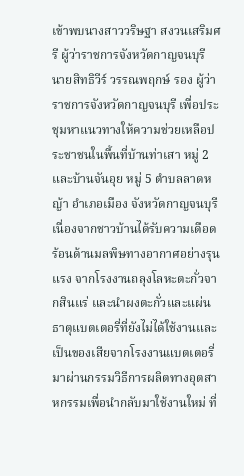เข้าพบนางสาววริษฐา สงวนเสริมศรี ผู้ว่าราชการจังหวัดกาญจนบุรี นายสิทธิวีร์ วรรณพฤกษ์ รอง ผู้ว่าราชการจังหวัดกาญจนบุรี เพื่อประชุมหาแนวทางให้ความช่วยเหลือประชาชนในพื้นที่บ้านท่าเสา หมู่ 2 และบ้านจันอุย หมู่ 5 ตำบลลาดหญ้า อำเภอเมือง จังหวัดกาญจนบุรี เนื่องจากชาวบ้านได้รับความเดือดร้อนด้านมลพิษทางอากาศอย่างรุนแรง จากโรงงานถลุงโลหะตะกั่วจากสินแร่ และนำผงตะกั่วและแผ่นธาตุแบตเตอรี่ที่ยังไม่ได้ใช้งานและเป็นของเสียจากโรงงานแบตเตอรี่มาผ่านกรรมวิธีการผลิตทางอุตสาหกรรมเพื่อนำกลับมาใช้งานใหม่ ที่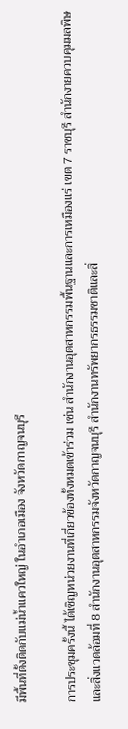มีพื้นที่ตั้งติดกับแม่น้ำแควใหญ่ ในอำเภอเมือง จังหวัดกาญจนบุรี

การประชุมครั้งนี้ ได้เชิญหน่วยงานที่เกี่ยวข้องทั้งหมดเข้าร่วม เช่น สำนักงานอุตสาหกรรมพื้นฐานและการเหมืองแร่ เขต 7 ราชบุรี สำนักงายควบคุมมลพิษและสิ่งแวดล้อมที่ 8 สำนักงานอุตสาหกรรมจังหวัดกาญจนบุรี สำนักงานทรัพยากรธรรมชาติและสิ่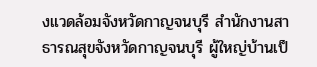งแวดล้อมจังหวัดกาญจนบุรี สำนักงานสาธารณสุขจังหวัดกาญจนบุรี ผู้ใหญ่บ้านเป็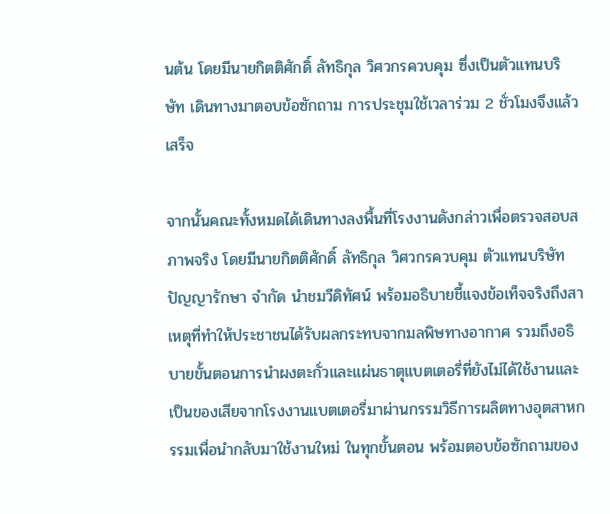นต้น โดยมีนายกิตติศักดิ์ ลัทธิกุล วิศวกรควบคุม ซึ่งเป็นตัวแทนบริษัท เดินทางมาตอบข้อซักถาม การประชุมใช้เวลาร่วม 2 ชั่วโมงจึงแล้วเสร็จ

จากนั้นคณะทั้งหมดได้เดินทางลงพื้นที่โรงงานดังกล่าวเพื่อตรวจสอบสภาพจริง โดยมีนายกิตติศักดิ์ ลัทธิกุล วิศวกรควบคุม ตัวแทนบริษัท ปัญญารักษา จำกัด นำชมวีดิทัศน์ พร้อมอธิบายชี้แจงข้อเท็จจริงถึงสาเหตุที่ทำให้ประชาชนได้รับผลกระทบจากมลพิษทางอากาศ รวมถึงอธิบายขั้นตอนการนำผงตะกั่วและแผ่นธาตุแบตเตอรี่ที่ยังไม่ได้ใช้งานและเป็นของเสียจากโรงงานแบตเตอรี่มาผ่านกรรมวิธีการผลิตทางอุตสาหกรรมเพื่อนำกลับมาใช้งานใหม่ ในทุกขั้นตอน พร้อมตอบข้อซักถามของ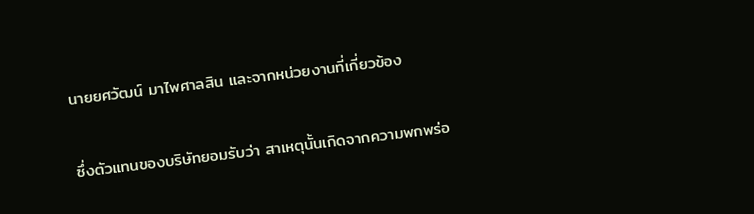นายยศวัฒน์ มาไพศาลสิน และจากหน่วยงานที่เกี่ยวข้อง

ซึ่งตัวแทนของบริษัทยอมรับว่า สาเหตุนั้นเกิดจากความพกพร่อ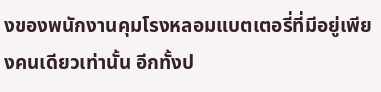งของพนักงานคุมโรงหลอมแบตเตอรี่ที่มีอยู่เพียงคนเดียวเท่านั้น อีกทั้งป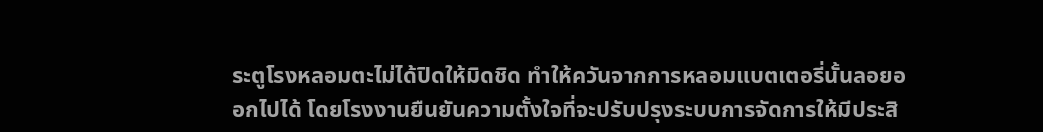ระตูโรงหลอมตะไม่ได้ปิดให้มิดชิด ทำให้ควันจากการหลอมแบตเตอรี่นั้นลอยออกไปได้ โดยโรงงานยืนยันความตั้งใจที่จะปรับปรุงระบบการจัดการให้มีประสิ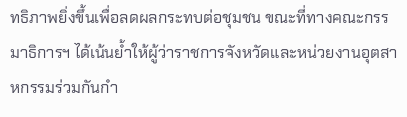ทธิภาพยิ่งขึ้นเพื่อลดผลกระทบต่อชุมชน ขณะที่ทางคณะกรรมาธิการฯ ได้เน้นย้ำให้ผู้ว่าราชการจังหวัดและหน่วยงานอุตสาหกรรมร่วมกันกำ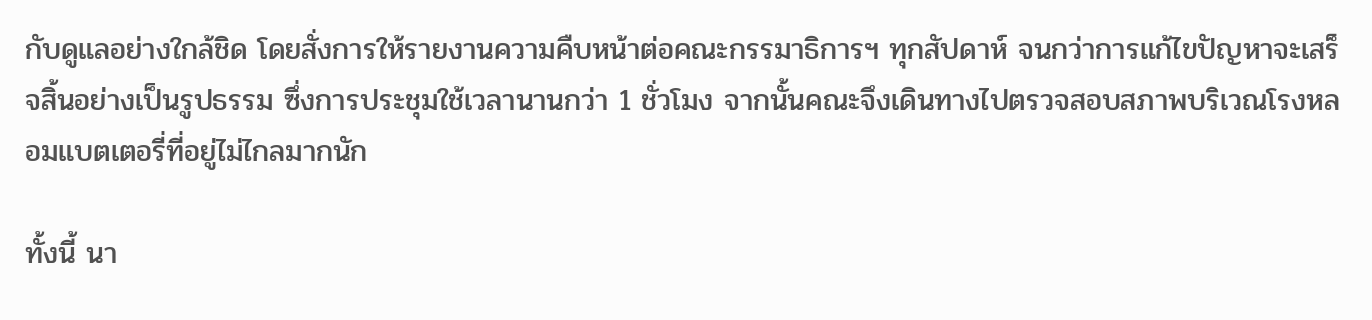กับดูแลอย่างใกล้ชิด โดยสั่งการให้รายงานความคืบหน้าต่อคณะกรรมาธิการฯ ทุกสัปดาห์ จนกว่าการแก้ไขปัญหาจะเสร็จสิ้นอย่างเป็นรูปธรรม ซึ่งการประชุมใช้เวลานานกว่า 1 ชั่วโมง จากนั้นคณะจึงเดินทางไปตรวจสอบสภาพบริเวณโรงหลอมแบตเตอรี่ที่อยู่ไม่ไกลมากนัก

ทั้งนี้ นา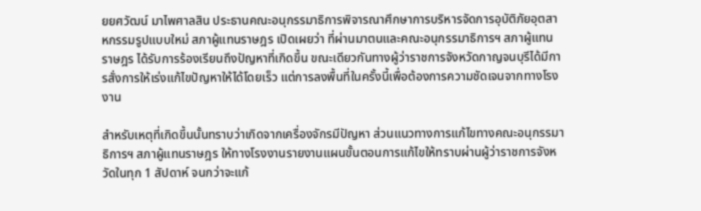ยยศวัฒน์ มาไพศาลสิน ประธานคณะอนุกรรมาธิการพิจารณาศึกษาการบริหารจัดการอุบัติภัยอุตสาหกรรมรูปแบบใหม่ สภาผู้แทนราษฎร เปิดเผยว่า ที่ผ่านมาตนและคณะอนุกรรมาธิการฯ สภาผู้แทนราษฎร ได้รับการร้องเรียนถึงปัญหาที่เกิดขึ้น ขณะเดียวกันทางผู้ว่าราชการจังหวัดกาญจนบุรีได้มีการสั่งการให้เร่งแก้ไขปัญหาให้ได้โดยเร็ว แต่การลงพื้นที่ในครั้งนี้เพื่อต้องการความชัดเจนจากทางโรงงาน

สำหรับเหตุที่เกิดขึ้นนั้นทราบว่าเกิดจากเครื่องจักรมีปัญหา ส่วนแนวทางการแก้ไขทางคณะอนุกรรมาธิการฯ สภาผู้แทนราษฎร ให้ทางโรงงานรายงานแผนขั้นตอนการแก้ไขให้ทราบผ่านผู้ว่าราชการจังหวัดในทุก 1 สัปดาห์ จนกว่าจะแก้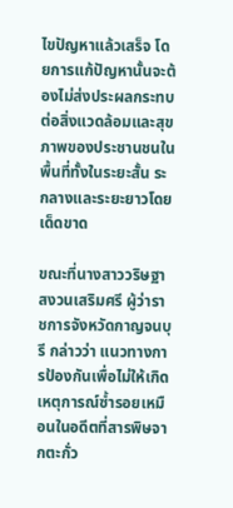ไขปัญหาแล้วเสร็จ โดยการแก้ปัญหานั้นจะต้องไม่ส่งประผลกระทบต่อสิ่งแวดล้อมและสุขภาพของประชานชนในพื้นที่ทั้งในระยะสั้น ระกลางและระยะยาวโดยเด็ดขาด

ขณะที่นางสาววริษฐา สงวนเสริมศรี ผู้ว่าราชการจังหวัดกาญจนบุรี กล่าวว่า แนวทางการป้องกันเพื่อไม่ให้เกิดเหตุการณ์ซ้ำรอยเหมือนในอดีตที่สารพิษจากตะกั่ว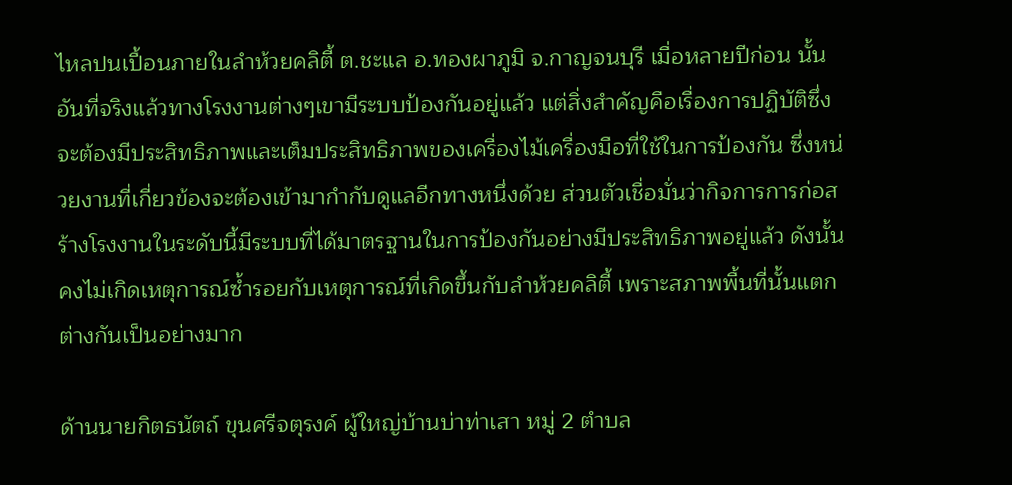ไหลปนเปื้อนภายในลำห้วยคลิตี้ ต.ชะแล อ.ทองผาภูมิ จ.กาญจนบุรี เมื่อหลายปีก่อน นั้นอันที่จริงแล้วทางโรงงานต่างๆเขามีระบบป้องกันอยู่แล้ว แต่สิ่งสำคัญคือเรื่องการปฏิบัติซึ่งจะต้องมีประสิทธิภาพและเต็มประสิทธิภาพของเครื่องไม้เครื่องมือที่ใช้ในการป้องกัน ซึ่งหน่วยงานที่เกี่ยวข้องจะต้องเข้ามากำกับดูแลอีกทางหนึ่งด้วย ส่วนตัวเชื่อมั่นว่ากิจการการก่อสร้างโรงงานในระดับนี้มีระบบที่ได้มาตรฐานในการป้องกันอย่างมีประสิทธิภาพอยู่แล้ว ดังนั้นคงไม่เกิดเหตุการณ์ซ้ำรอยกับเหตุการณ์ที่เกิดขึ้นกับลำห้วยคลิตี้ เพราะสภาพพื้นที่นั้นแตกต่างกันเป็นอย่างมาก

ด้านนายกิตธนัตถ์ ขุนศรีจตุรงค์ ผู้ใหญ่บ้านบ่าท่าเสา หมู่ 2 ตำบล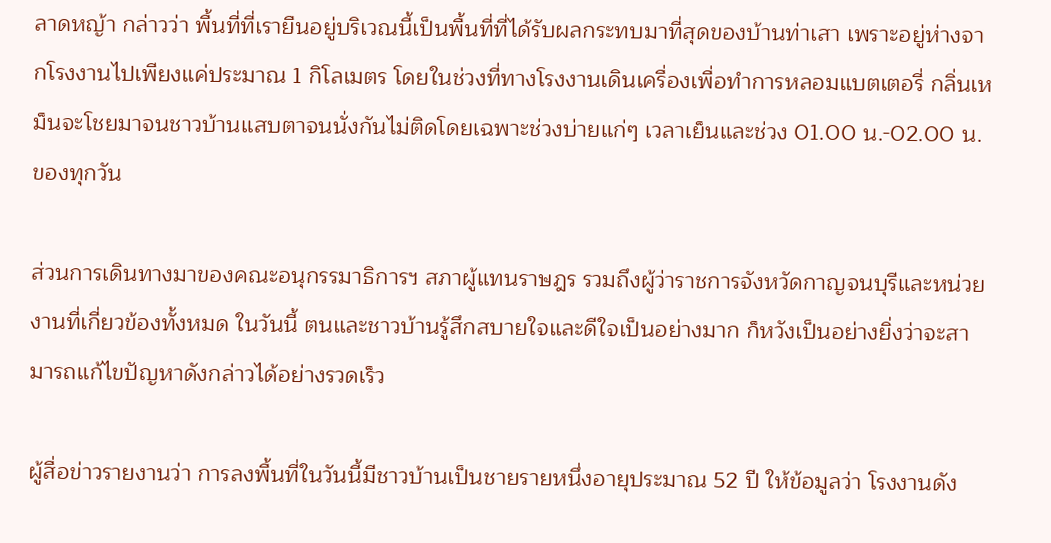ลาดหญ้า กล่าวว่า พื้นที่ที่เรายืนอยู่บริเวณนี้เป็นพื้นที่ที่ได้รับผลกระทบมาที่สุดของบ้านท่าเสา เพราะอยู่ห่างจากโรงงานไปเพียงแค่ประมาณ 1 กิโลเมตร โดยในช่วงที่ทางโรงงานเดินเครื่องเพื่อทำการหลอมแบตเตอรี่ กลิ่นเหม็นจะโชยมาจนชาวบ้านแสบตาจนนั่งกันไม่ติดโดยเฉพาะช่วงบ่ายแก่ๆ เวลาเย็นและช่วง 01.00 น.-02.00 น.ของทุกวัน

ส่วนการเดินทางมาของคณะอนุกรรมาธิการฯ สภาผู้แทนราษฎร รวมถึงผู้ว่าราชการจังหวัดกาญจนบุรีและหน่วยงานที่เกี่ยวข้องทั้งหมด ในวันนี้ ตนและชาวบ้านรู้สึกสบายใจและดีใจเป็นอย่างมาก ก็หวังเป็นอย่างยิ่งว่าจะสามารถแก้ไขปัญหาดังกล่าวได้อย่างรวดเร็ว

ผู้สื่อข่าวรายงานว่า การลงพื้นที่ในวันนี้มีชาวบ้านเป็นชายรายหนึ่งอายุประมาณ 52 ปี ให้ข้อมูลว่า โรงงานดัง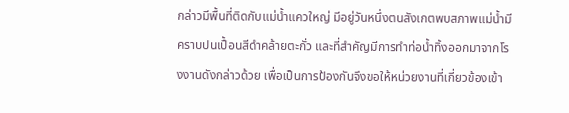กล่าวมีพื้นที่ติดกับแม่น้ำแควใหญ่ มีอยู่วันหนึ่งตนสังเกตพบสภาพแม่น้ำมีคราบปนเปื้อนสีดำคล้ายตะกั่ว และที่สำคัญมีการทำท่อน้ำทิ้งออกมาจากโรงงานดังกล่าวด้วย เพื่อเป็นการป้องกันจึงขอให้หน่วยงานที่เกี่ยวข้องเข้า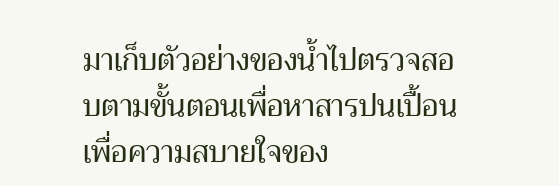มาเก็บตัวอย่างของน้ำไปตรวจสอบตามขั้นตอนเพื่อหาสารปนเปื้อน เพื่อความสบายใจของ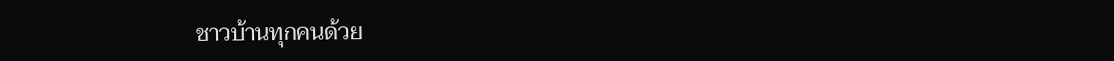ชาวบ้านทุกคนด้วย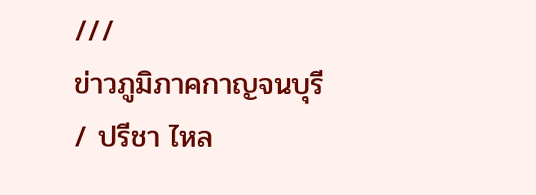///
ข่าวภูมิภาคกาญจนบุรี / ปรีชา ไหล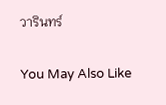วารินทร์

You May Also Like